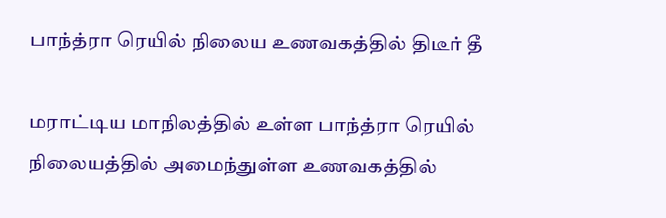பாந்த்ரா ரெயில் நிலைய உணவகத்தில் திடீர் தீ

மராட்டிய மாநிலத்தில் உள்ள பாந்த்ரா ரெயில் நிலையத்தில் அமைந்துள்ள உணவகத்தில்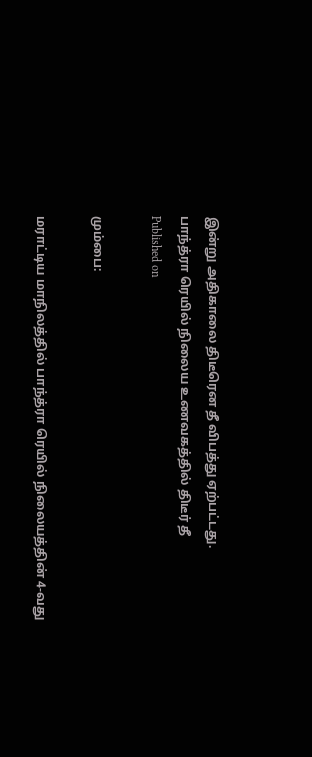இன்று அதிகாலை திடீரென தீ விபத்து ஏற்பட்டது.
பாந்த்ரா ரெயில் நிலைய உணவகத்தில் திடீர் தீ
Published on

மும்பை:

மராட்டிய மாநிலத்தில் பாந்த்ரா ரெயில் நிலையத்தின் 4-வது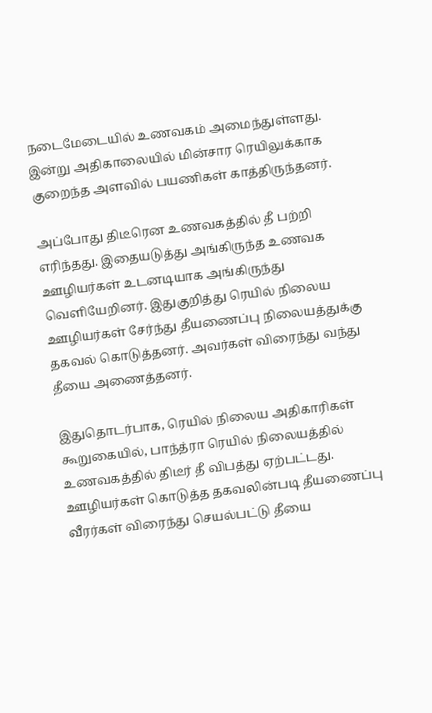நடைமேடையில் உணவகம் அமைந்துள்ளது. இன்று அதிகாலையில் மின்சார ரெயிலுக்காக குறைந்த அளவில் பயணிகள் காத்திருந்தனர்.

அப்போது திடீரென உணவகத்தில் தீ பற்றி எரிந்தது. இதையடுத்து அங்கிருந்த உணவக ஊழியர்கள் உடனடியாக அங்கிருந்து வெளியேறினர். இதுகுறித்து ரெயில் நிலைய ஊழியர்கள் சேர்ந்து தீயணைப்பு நிலையத்துக்கு தகவல் கொடுத்தனர். அவர்கள் விரைந்து வந்து தீயை அணைத்தனர்.

இதுதொடர்பாக, ரெயில் நிலைய அதிகாரிகள் கூறுகையில், பாந்த்ரா ரெயில் நிலையத்தில் உணவகத்தில் திடீர் தீ விபத்து ஏற்பட்டது. ஊழியர்கள் கொடுத்த தகவலின்படி தீயணைப்பு வீரர்கள் விரைந்து செயல்பட்டு தீயை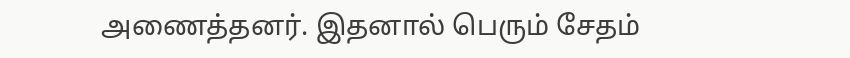அணைத்தனர். இதனால் பெரும் சேதம்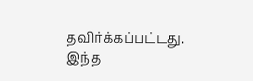தவிர்க்கப்பட்டது. இந்த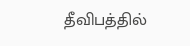தீவிபத்தில்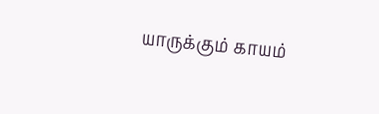யாருக்கும் காயம்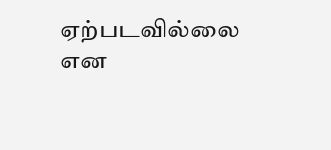ஏற்படவில்லை என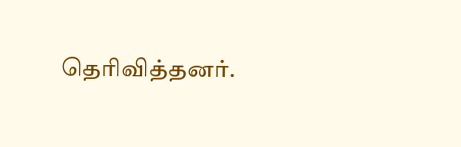தெரிவித்தனர்.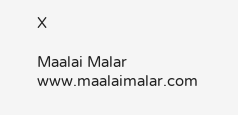X

Maalai Malar
www.maalaimalar.com